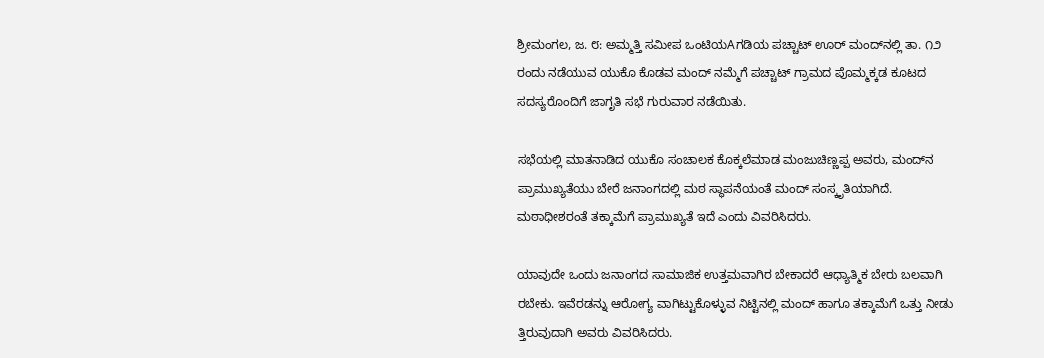ಶ್ರೀಮಂಗಲ, ಜ. ೮: ಅಮ್ಮತ್ತಿ ಸಮೀಪ ಒಂಟಿಯAಗಡಿಯ ಪಚ್ಚಾಟ್ ಊರ್ ಮಂದ್‌ನಲ್ಲಿ ತಾ. ೧೨ ರಂದು ನಡೆಯುವ ಯುಕೊ ಕೊಡವ ಮಂದ್ ನಮ್ಮೆಗೆ ಪಚ್ಚಾಟ್ ಗ್ರಾಮದ ಪೊಮ್ಮಕ್ಕಡ ಕೂಟದ ಸದಸ್ಯರೊಂದಿಗೆ ಜಾಗೃತಿ ಸಭೆ ಗುರುವಾರ ನಡೆಯಿತು.

ಸಭೆಯಲ್ಲಿ ಮಾತನಾಡಿದ ಯುಕೊ ಸಂಚಾಲಕ ಕೊಕ್ಕಲೆಮಾಡ ಮಂಜುಚಿಣ್ಣಪ್ಪ ಅವರು, ಮಂದ್‌ನ ಪ್ರಾಮುಖ್ಯತೆಯು ಬೇರೆ ಜನಾಂಗದಲ್ಲಿ ಮಠ ಸ್ಥಾಪನೆಯಂತೆ ಮಂದ್ ಸಂಸ್ಕೃತಿಯಾಗಿದೆ. ಮಠಾಧೀಶರಂತೆ ತಕ್ಕಾಮೆಗೆ ಪ್ರಾಮುಖ್ಯತೆ ಇದೆ ಎಂದು ವಿವರಿಸಿದರು.

ಯಾವುದೇ ಒಂದು ಜನಾಂಗದ ಸಾಮಾಜಿಕ ಉತ್ತಮವಾಗಿರ ಬೇಕಾದರೆ ಆಧ್ಯಾತ್ಮಿಕ ಬೇರು ಬಲವಾಗಿ ರಬೇಕು. ಇವೆರಡನ್ನು ಆರೋಗ್ಯ ವಾಗಿಟ್ಟುಕೊಳ್ಳುವ ನಿಟ್ಟಿನಲ್ಲಿ ಮಂದ್ ಹಾಗೂ ತಕ್ಕಾಮೆಗೆ ಒತ್ತು ನೀಡು ತ್ತಿರುವುದಾಗಿ ಅವರು ವಿವರಿಸಿದರು.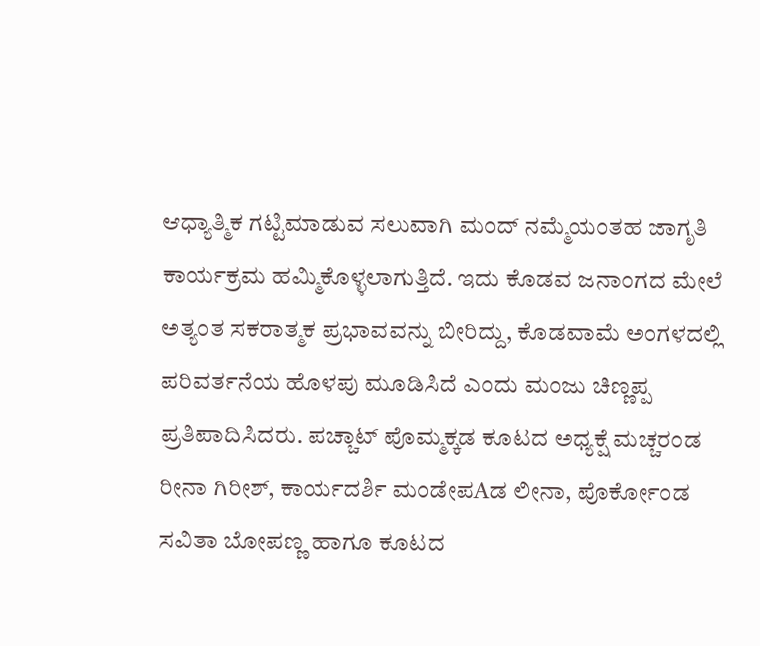ಆಧ್ಯಾತ್ಮಿಕ ಗಟ್ಟಿಮಾಡುವ ಸಲುವಾಗಿ ಮಂದ್ ನಮ್ಮೆಯಂತಹ ಜಾಗೃತಿ ಕಾರ್ಯಕ್ರಮ ಹಮ್ಮಿಕೊಳ್ಳಲಾಗುತ್ತಿದೆ. ಇದು ಕೊಡವ ಜನಾಂಗದ ಮೇಲೆ ಅತ್ಯಂತ ಸಕರಾತ್ಮಕ ಪ್ರಭಾವವನ್ನು ಬೀರಿದ್ದು, ಕೊಡವಾಮೆ ಅಂಗಳದಲ್ಲಿ ಪರಿವರ್ತನೆಯ ಹೊಳಪು ಮೂಡಿಸಿದೆ ಎಂದು ಮಂಜು ಚಿಣ್ಣಪ್ಪ ಪ್ರತಿಪಾದಿಸಿದರು. ಪಚ್ಚಾಟ್ ಪೊಮ್ಮಕ್ಕಡ ಕೂಟದ ಅಧ್ಯಕ್ಷೆ ಮಚ್ಚರಂಡ ರೀನಾ ಗಿರೀಶ್, ಕಾರ್ಯದರ್ಶಿ ಮಂಡೇಪAಡ ಲೀನಾ, ಪೊರ್ಕೋಂಡ ಸವಿತಾ ಬೋಪಣ್ಣ ಹಾಗೂ ಕೂಟದ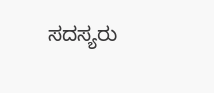ಸದಸ್ಯರು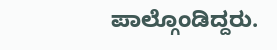ಪಾಲ್ಗೊಂಡಿದ್ದರು.